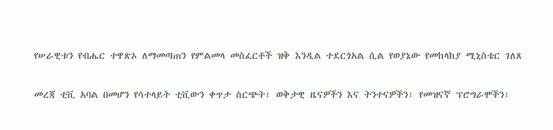የሠራዊቱን የብሔር ተዋጽኦ ለማመጣጠን የምልመላ መስፈርቶች ዝቅ እንዲል ተደርጎአል ሲል የወያኔው የመከላከያ ሚኒስቴር ገለጸ


መረጃ ቲቪ አባል በመሆን የሳተላይት ቲቪውን ቀጥታ ስርጭት፣ ወቅታዊ ዜናዎችን እና ትንተናዎችን፣ የመዝናኛ ፕሮግራሞችን፣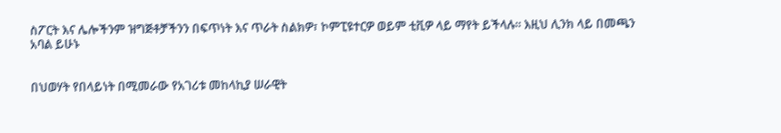ስፖርት እና ሌሎችንም ዝግጅቶቻችንን በፍጥነት እና ጥራት ስልክዎ፣ ኮምፒዩተርዎ ወይም ቲቪዎ ላይ ማየት ይችላሉ። እዚህ ሊንክ ላይ በመጫን አባል ይሁኑ


በህወሃት የበላይነት በሚመራው የአገሪቱ መከላኪያ ሠራዊት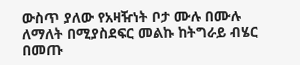ውስጥ ያለው የአዛዥነት ቦታ ሙሉ በሙሉ ለማለት በሚያስደፍር መልኩ ከትግራይ ብሄር በመጡ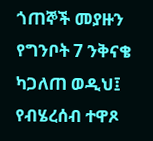ጎጠኞች መያዙን የግንቦት 7 ንቅናቄ ካጋለጠ ወዲህ፤ የብሄረሰብ ተዋጾ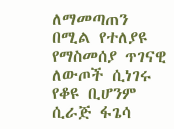ለማመጣጠን በሚል የተለያዩ የማስመሰያ ጥገናዊ ለውጦች ሲነገሩ የቆዩ ቢሆንም ሲራጅ ፋጌሳ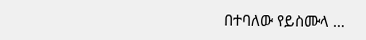በተባለው የይስሙላ …